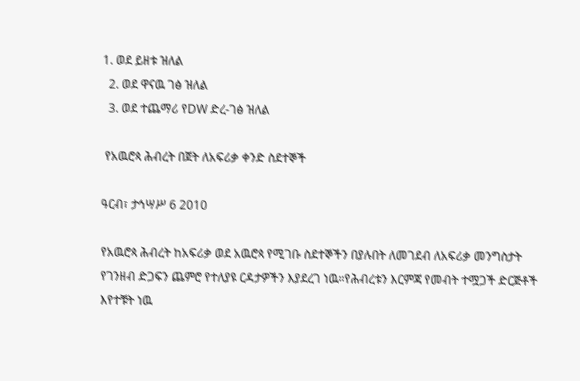1. ወደ ይዘቱ ዝለል
  2. ወደ ዋናዉ ገፅ ዝለል
  3. ወደ ተጨማሪ የDW ድረ-ገፅ ዝለል

 የአዉሮጳ ሕብረት በጀት ለአፍሪቃ ቀንድ ስደተኞች

ዓርብ፣ ታኅሣሥ 6 2010

የአዉሮጳ ሕብረት ከአፍሪቃ ወደ አዉሮጳ የሚገቡ ስደተኞችን በያሉበት ለመገደብ ለአፍሪቃ መንግስታት የገንዘብ ድጋፍን ጨምሮ የተለያዩ ርዳታዎችን እያደረገ ነዉ።የሕብረቱን እርምጃ የመብት ተሟጋች ድርጅቶች እየተቹት ነዉ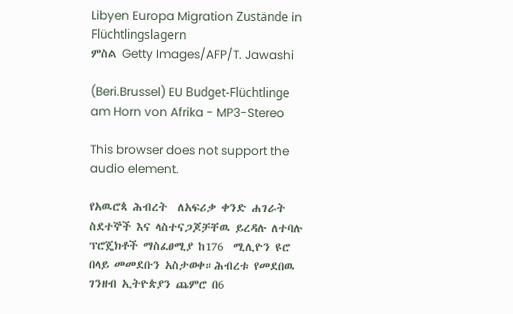Libyen Europa Migration Zustände in Flüchtlingslagern
ምስል Getty Images/AFP/T. Jawashi

(Beri.Brussel) EU Budget-Flüchtlinge am Horn von Afrika - MP3-Stereo

This browser does not support the audio element.

የአዉሮጳ ሕብረት  ለአፍሪቃ ቀንድ ሐገራት ስደተኞች እና ላስተናጋጆቻቸዉ ይረዳሉ ለተባሉ ፕሮጄክቶች ማስፈፀሚያ ከ176  ሚሊዮን ዩሮ በላይ መመደቡን አስታወቀ።ሕብረቱ የመደበዉ ገንዘብ ኢትዮጵያን ጨምሮ በ6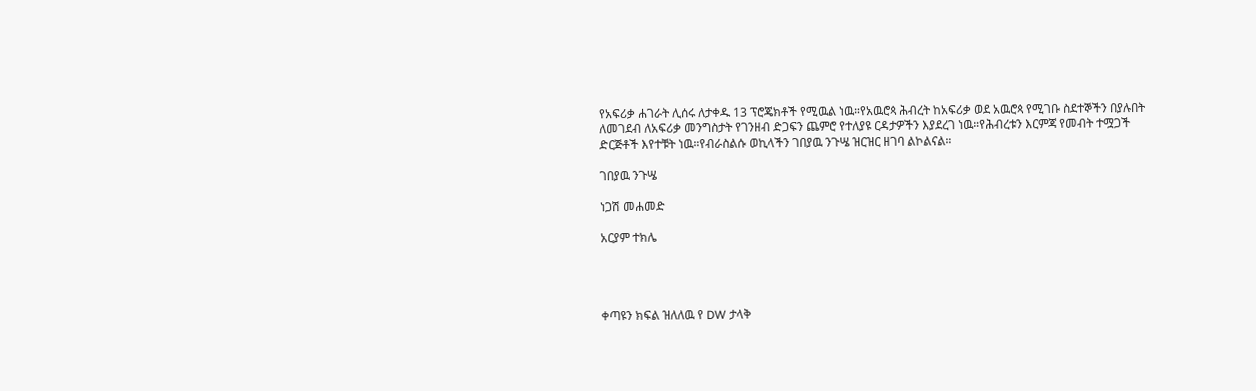የአፍሪቃ ሐገራት ሊሰሩ ለታቀዱ 13 ፕሮጄክቶች የሚዉል ነዉ።የአዉሮጳ ሕብረት ከአፍሪቃ ወደ አዉሮጳ የሚገቡ ስደተኞችን በያሉበት ለመገደብ ለአፍሪቃ መንግስታት የገንዘብ ድጋፍን ጨምሮ የተለያዩ ርዳታዎችን እያደረገ ነዉ።የሕብረቱን እርምጃ የመብት ተሟጋች ድርጅቶች እየተቹት ነዉ።የብራስልሱ ወኪላችን ገበያዉ ንጉሤ ዝርዝር ዘገባ ልኮልናል።

ገበያዉ ንጉሤ

ነጋሽ መሐመድ

አርያም ተክሌ




ቀጣዩን ክፍል ዝለለዉ የ DW ታላቅ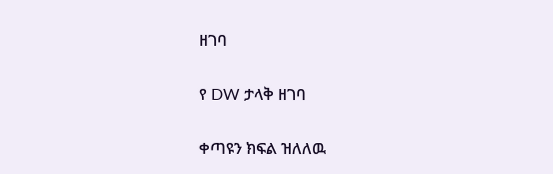ዘገባ

የ DW ታላቅ ዘገባ

ቀጣዩን ክፍል ዝለለዉ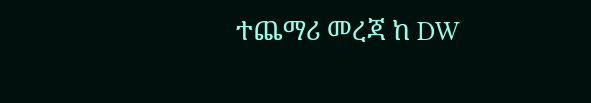ተጨማሪ መረጃ ከ DW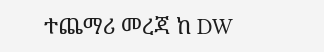ተጨማሪ መረጃ ከ DW